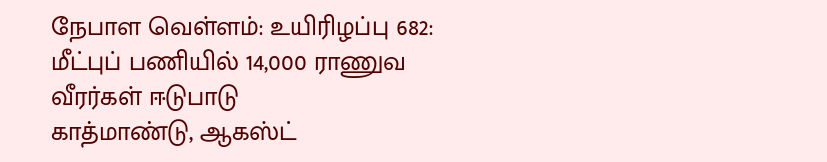நேபாள வெள்ளம்: உயிரிழப்பு 682: மீட்புப் பணியில் 14,000 ராணுவ வீரர்கள் ஈடுபாடு
காத்மாண்டு, ஆகஸ்ட்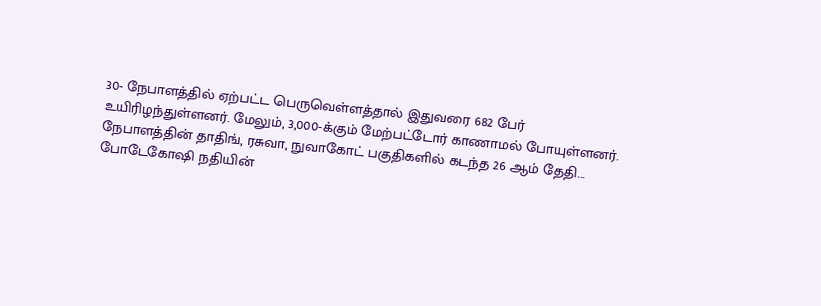30- நேபாளத்தில் ஏற்பட்ட பெருவெள்ளத்தால் இதுவரை 682 பேர் உயிரிழந்துள்ளனர். மேலும், 3,000-க்கும் மேற்பட்டோர் காணாமல் போயுள்ளனர். நேபாளத்தின் தாதிங், ரசுவா, நுவாகோட் பகுதிகளில் கடந்த 26 ஆம் தேதி...
போடேகோஷி நதியின்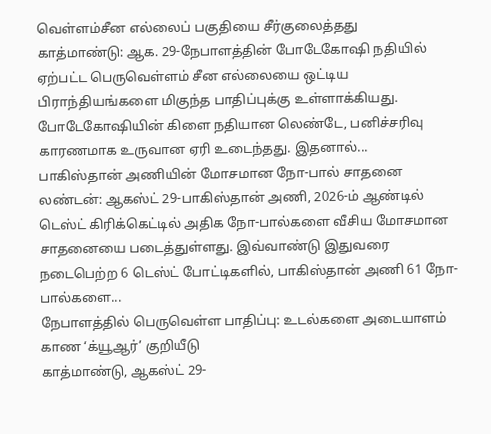வெள்ளம்சீன எல்லைப் பகுதியை சீர்குலைத்தது
காத்மாண்டு: ஆக. 29-நேபாளத்தின் போடேகோஷி நதியில் ஏற்பட்ட பெருவெள்ளம் சீன எல்லையை ஒட்டிய பிராந்தியங்களை மிகுந்த பாதிப்புக்கு உள்ளாக்கியது. போடேகோஷியின் கிளை நதியான லெண்டே, பனிச்சரிவு காரணமாக உருவான ஏரி உடைந்தது. இதனால்...
பாகிஸ்தான் அணியின் மோசமான நோ-பால் சாதனை
லண்டன்: ஆகஸ்ட் 29-பாகிஸ்தான் அணி, 2026-ம் ஆண்டில் டெஸ்ட் கிரிக்கெட்டில் அதிக நோ-பால்களை வீசிய மோசமான சாதனையை படைத்துள்ளது. இவ்வாண்டு இதுவரை நடைபெற்ற 6 டெஸ்ட் போட்டிகளில், பாகிஸ்தான் அணி 61 நோ-பால்களை...
நேபாளத்தில் பெருவெள்ள பாதிப்பு: உடல்களை அடையாளம் காண ‘க்யூஆர்’ குறியீடு
காத்மாண்டு, ஆகஸ்ட் 29-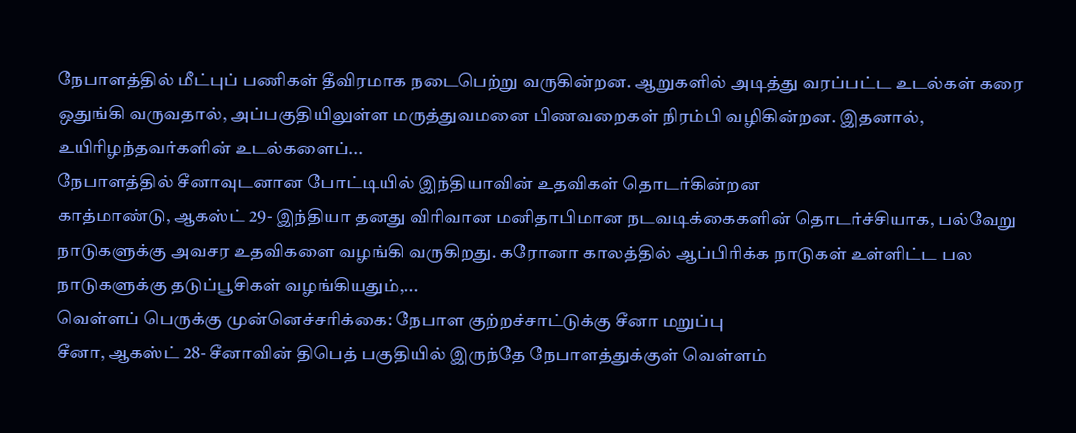நேபாளத்தில் மீட்புப் பணிகள் தீவிரமாக நடைபெற்று வருகின்றன. ஆறுகளில் அடித்து வரப்பட்ட உடல்கள் கரை ஒதுங்கி வருவதால், அப்பகுதியிலுள்ள மருத்துவமனை பிணவறைகள் நிரம்பி வழிகின்றன. இதனால், உயிரிழந்தவர்களின் உடல்களைப்...
நேபாளத்தில் சீனாவுடனான போட்டியில் இந்தியாவின் உதவிகள் தொடர்கின்றன
காத்மாண்டு, ஆகஸ்ட் 29- இந்தியா தனது விரிவான மனிதாபிமான நடவடிக்கைகளின் தொடர்ச்சியாக, பல்வேறு நாடுகளுக்கு அவசர உதவிகளை வழங்கி வருகிறது. கரோனா காலத்தில் ஆப்பிரிக்க நாடுகள் உள்ளிட்ட பல நாடுகளுக்கு தடுப்பூசிகள் வழங்கியதும்,...
வெள்ளப் பெருக்கு முன்னெச்சரிக்கை: நேபாள குற்றச்சாட்டுக்கு சீனா மறுப்பு
சீனா, ஆகஸ்ட் 28- சீனாவின் திபெத் பகுதியில் இருந்தே நேபாளத்துக்குள் வெள்ளம்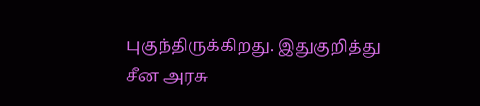புகுந்திருக்கிறது. இதுகுறித்து சீன அரசு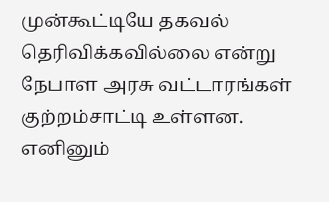முன்கூட்டியே தகவல் தெரிவிக்கவில்லை என்று நேபாள அரசு வட்டாரங்கள் குற்றம்சாட்டி உள்ளன. எனினும்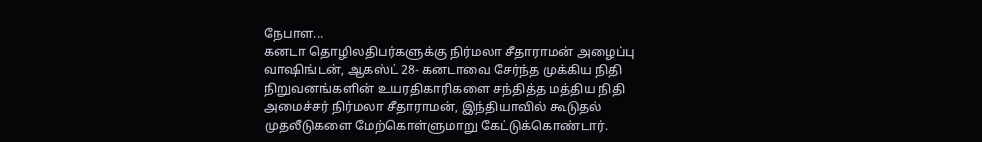நேபாள...
கனடா தொழிலதிபர்களுக்கு நிர்மலா சீதாராமன் அழைப்பு
வாஷிங்டன், ஆகஸ்ட் 28- கனடாவை சேர்ந்த முக்கிய நிதி நிறுவனங்களின் உயரதிகாரிகளை சந்தித்த மத்திய நிதி அமைச்சர் நிர்மலா சீதாராமன், இந்தியாவில் கூடுதல் முதலீடுகளை மேற்கொள்ளுமாறு கேட்டுக்கொண்டார்.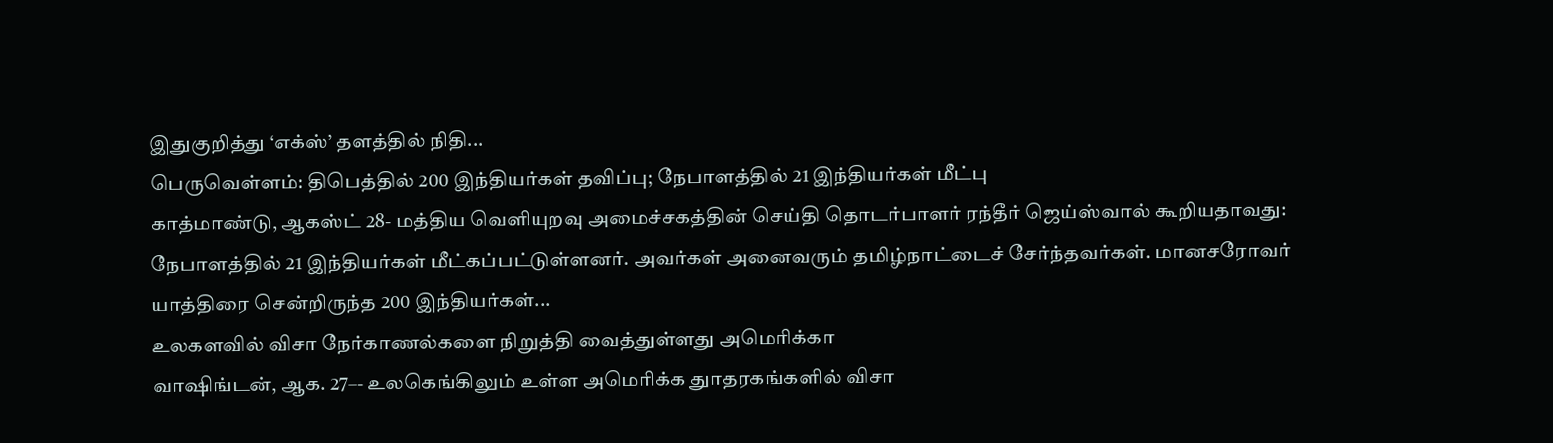இதுகுறித்து ‘எக்ஸ்’ தளத்தில் நிதி...
பெருவெள்ளம்: திபெத்தில் 200 இந்தியர்கள் தவிப்பு; நேபாளத்தில் 21 இந்தியர்கள் மீட்பு
காத்மாண்டு, ஆகஸ்ட் 28- மத்திய வெளியுறவு அமைச்சகத்தின் செய்தி தொடர்பாளர் ரந்தீர் ஜெய்ஸ்வால் கூறியதாவது: நேபாளத்தில் 21 இந்தியர்கள் மீட்கப்பட்டுள்ளனர். அவர்கள் அனைவரும் தமிழ்நாட்டைச் சேர்ந்தவர்கள். மானசரோவர் யாத்திரை சென்றிருந்த 200 இந்தியர்கள்...
உலகளவில் விசா நேர்காணல்களை நிறுத்தி வைத்துள்ளது அமெரிக்கா
வாஷிங்டன், ஆக. 27–- உலகெங்கிலும் உள்ள அமெரிக்க துாதரகங்களில் விசா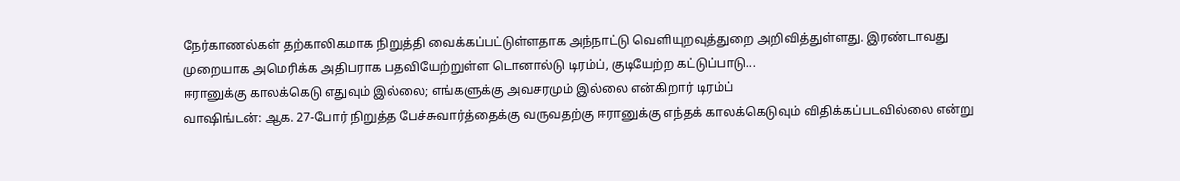நேர்காணல்கள் தற்காலிகமாக நிறுத்தி வைக்கப்பட்டுள்ளதாக அந்நாட்டு வெளியுறவுத்துறை அறிவித்துள்ளது. இரண்டாவது முறையாக அமெரிக்க அதிபராக பதவியேற்றுள்ள டொனால்டு டிரம்ப், குடியேற்ற கட்டுப்பாடு...
ஈரானுக்கு காலக்கெடு எதுவும் இல்லை; எங்களுக்கு அவசரமும் இல்லை என்கிறார் டிரம்ப்
வாஷிங்டன்: ஆக. 27-போர் நிறுத்த பேச்சுவார்த்தைக்கு வருவதற்கு ஈரானுக்கு எந்தக் காலக்கெடுவும் விதிக்கப்படவில்லை என்று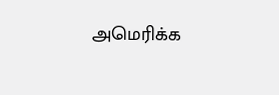அமெரிக்க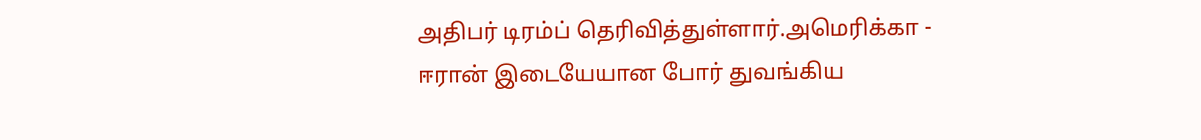அதிபர் டிரம்ப் தெரிவித்துள்ளார்.அமெரிக்கா - ஈரான் இடையேயான போர் துவங்கிய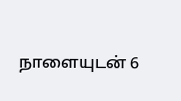நாளையுடன் 6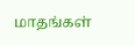மாதங்கள்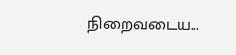நிறைவடைய...